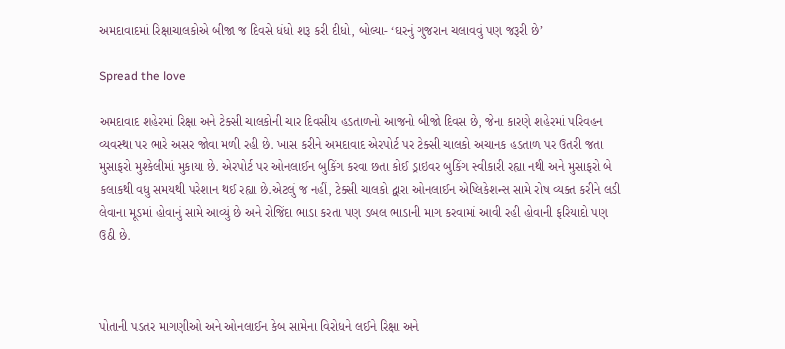અમદાવાદમાં રિક્ષાચાલકોએ બીજા જ દિવસે ધંધો શરૂ કરી દીધો, બોલ્યા- ‘ઘરનું ગુજરાન ચલાવવું પણ જરૂરી છે’

Spread the love

અમદાવાદ શહેરમાં રિક્ષા અને ટેક્સી ચાલકોની ચાર દિવસીય હડતાળનો આજનો બીજો દિવસ છે, જેના કારણે શહેરમાં પરિવહન વ્યવસ્થા પર ભારે અસર જોવા મળી રહી છે. ખાસ કરીને અમદાવાદ એરપોર્ટ પર ટેક્સી ચાલકો અચાનક હડતાળ પર ઉતરી જતા મુસાફરો મુશ્કેલીમાં મુકાયા છે. એરપોર્ટ પર ઓનલાઈન બુકિંગ કરવા છતા કોઈ ડ્રાઇવર બુકિંગ સ્વીકારી રહ્યા નથી અને મુસાફરો બે કલાકથી વધુ સમયથી પરેશાન થઈ રહ્યા છે.એટલું જ નહીં, ટેક્સી ચાલકો દ્વારા ઓનલાઈન એપ્લિકેશન્સ સામે રોષ વ્યક્ત કરીને લડી લેવાના મૂડમાં હોવાનું સામે આવ્યું છે અને રોજિંદા ભાડા કરતા પણ ડબલ ભાડાની માગ કરવામાં આવી રહી હોવાની ફરિયાદો પણ ઉઠી છે.



પોતાની પડતર માગણીઓ અને ઓનલાઈન કેબ સામેના વિરોધને લઈને રિક્ષા અને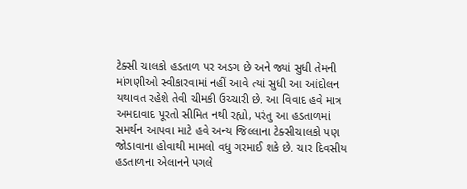ટેક્સી ચાલકો હડતાળ પર અડગ છે અને જ્યાં સુધી તેમની માંગણીઓ સ્વીકારવામાં નહીં આવે ત્યાં સુધી આ આંદોલન યથાવત રહેશે તેવી ચીમકી ઉચ્ચારી છે. આ વિવાદ હવે માત્ર અમદાવાદ પૂરતો સીમિત નથી રહ્યો, પરંતુ આ હડતાળમાં સમર્થન આપવા માટે હવે અન્ય જિલ્લાના ટેક્સીચાલકો પણ જોડાવાના હોવાથી મામલો વધુ ગરમાઈ શકે છે. ચાર દિવસીય હડતાળના એલાનને પગલે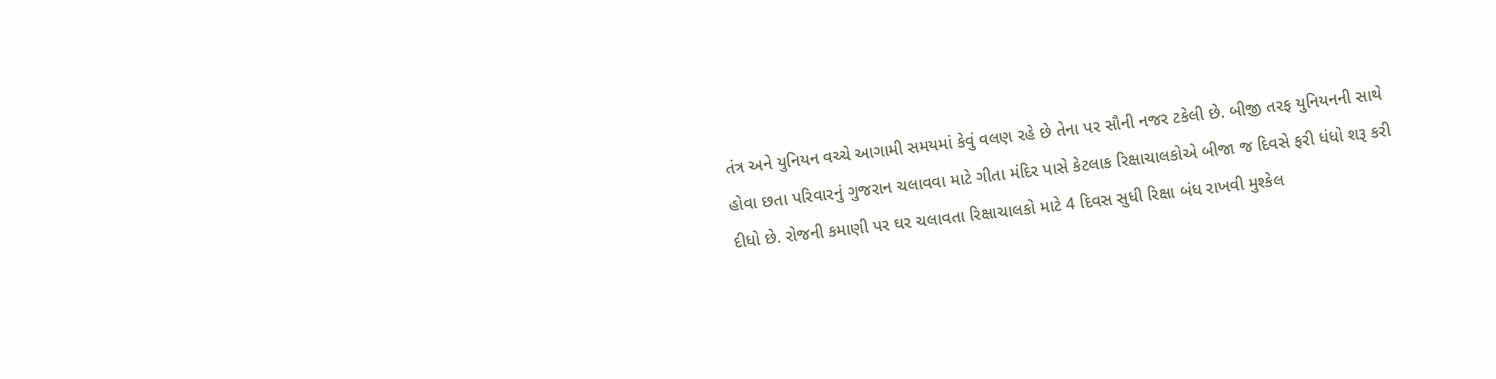તંત્ર અને યુનિયન વચ્ચે આગામી સમયમાં કેવું વલણ રહે છે તેના પર સૌની નજર ટકેલી છે. બીજી તરફ યુનિયનની સાથે હોવા છતા પરિવારનું ગુજરાન ચલાવવા માટે ગીતા મંદિર પાસે કેટલાક રિક્ષાચાલકોએ બીજા જ દિવસે ફરી ધંધો શરૂ કરી દીધો છે. રોજની કમાણી પર ઘર ચલાવતા રિક્ષાચાલકો માટે 4 દિવસ સુધી રિક્ષા બંધ રાખવી મુશ્કેલ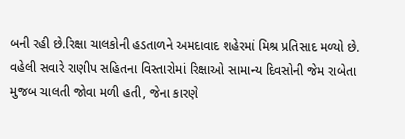બની રહી છે.રિક્ષા ચાલકોની હડતાળને અમદાવાદ શહેરમાં મિશ્ર પ્રતિસાદ મળ્યો છે. વહેલી સવારે રાણીપ સહિતના વિસ્તારોમાં રિક્ષાઓ સામાન્ય દિવસોની જેમ રાબેતા મુજબ ચાલતી જોવા મળી હતી, જેના કારણે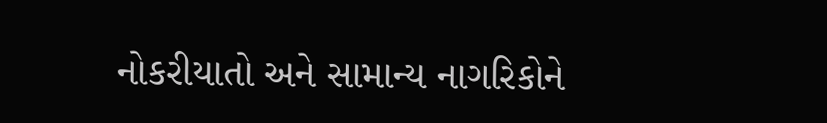નોકરીયાતો અને સામાન્ય નાગરિકોને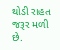થોડી રાહત જરૂર મળી છે.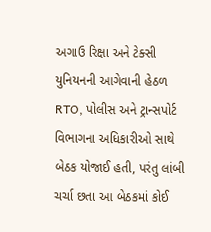અગાઉ રિક્ષા અને ટેક્સી યુનિયનની આગેવાની હેઠળ RTO, પોલીસ અને ટ્રાન્સપોર્ટ વિભાગના અધિકારીઓ સાથે બેઠક યોજાઈ હતી, પરંતુ લાંબી ચર્ચા છતા આ બેઠકમાં કોઈ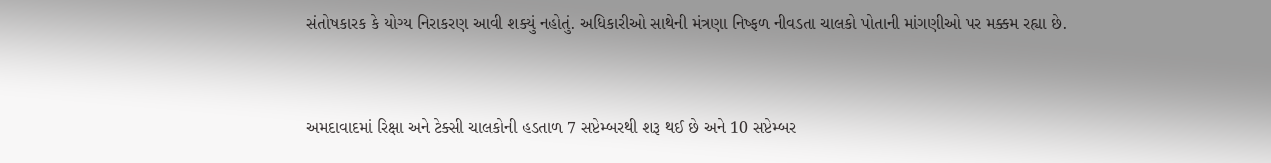સંતોષકારક કે યોગ્ય નિરાકરણ આવી શક્યું નહોતું. અધિકારીઓ સાથેની મંત્રણા નિષ્ફળ નીવડતા ચાલકો પોતાની માંગણીઓ પર મક્કમ રહ્યા છે.



અમદાવાદમાં રિક્ષા અને ટેક્સી ચાલકોની હડતાળ 7 સપ્ટેમ્બરથી શરૂ થઈ છે અને 10 સપ્ટેમ્બર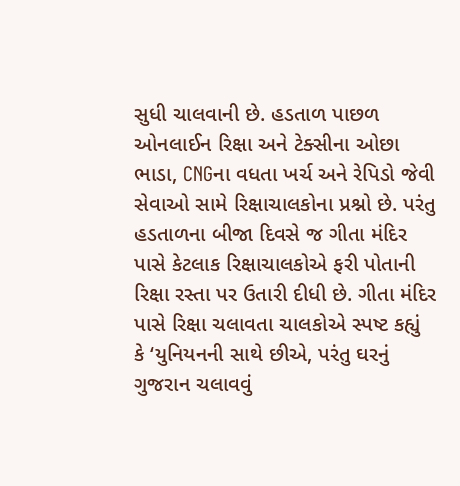સુધી ચાલવાની છે. હડતાળ પાછળ ઓનલાઈન રિક્ષા અને ટેક્સીના ઓછા ભાડા, CNGના વધતા ખર્ચ અને રેપિડો જેવી સેવાઓ સામે રિક્ષાચાલકોના પ્રશ્નો છે. પરંતુ હડતાળના બીજા દિવસે જ ગીતા મંદિર પાસે કેટલાક રિક્ષાચાલકોએ ફરી પોતાની રિક્ષા રસ્તા પર ઉતારી દીધી છે. ગીતા મંદિર પાસે રિક્ષા ચલાવતા ચાલકોએ સ્પષ્ટ કહ્યું કે ‘યુનિયનની સાથે છીએ, પરંતુ ઘરનું ગુજરાન ચલાવવું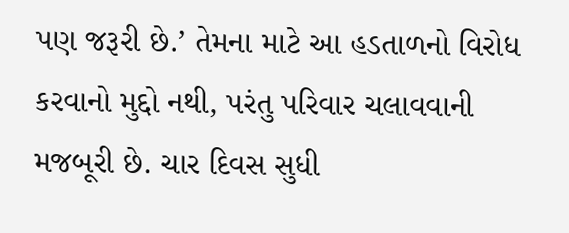પણ જરૂરી છે.’ તેમના માટે આ હડતાળનો વિરોધ કરવાનો મુદ્દો નથી, પરંતુ પરિવાર ચલાવવાની મજબૂરી છે. ચાર દિવસ સુધી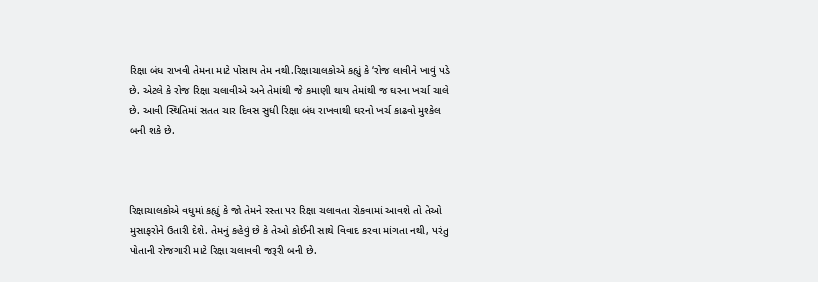રિક્ષા બંધ રાખવી તેમના માટે પોસાય તેમ નથી.રિક્ષાચાલકોએ કહ્યું કે ‘રોજ લાવીને ખાવું પડે છે. એટલે કે રોજ રિક્ષા ચલાવીએ અને તેમાંથી જે કમાણી થાય તેમાંથી જ ઘરના ખર્ચા ચાલે છે. આવી સ્થિતિમાં સતત ચાર દિવસ સુધી રિક્ષા બંધ રાખવાથી ઘરનો ખર્ચ કાઢવો મુશ્કેલ બની શકે છે.



રિક્ષાચાલકોએ વધુમાં કહ્યું કે જો તેમને રસ્તા પર રિક્ષા ચલાવતા રોકવામાં આવશે તો તેઓ મુસાફરોને ઉતારી દેશે. તેમનું કહેવું છે કે તેઓ કોઈની સાથે વિવાદ કરવા માંગતા નથી, પરંતુ પોતાની રોજગારી માટે રિક્ષા ચલાવવી જરૂરી બની છે.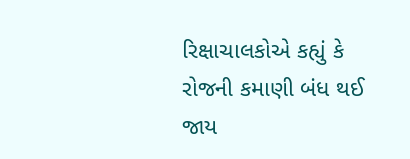રિક્ષાચાલકોએ કહ્યું કે રોજની કમાણી બંધ થઈ જાય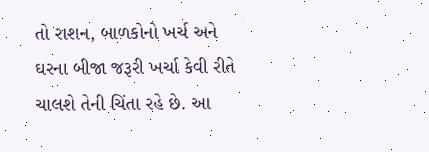તો રાશન, બાળકોનો ખર્ચ અને ઘરના બીજા જરૂરી ખર્ચા કેવી રીતે ચાલશે તેની ચિંતા રહે છે. આ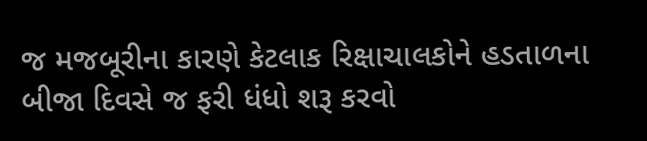જ મજબૂરીના કારણે કેટલાક રિક્ષાચાલકોને હડતાળના બીજા દિવસે જ ફરી ધંધો શરૂ કરવો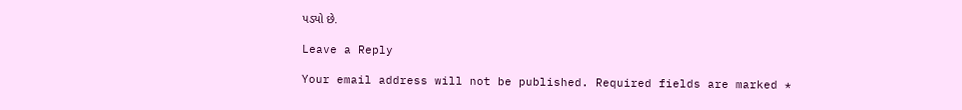પડ્યો છે.

Leave a Reply

Your email address will not be published. Required fields are marked *